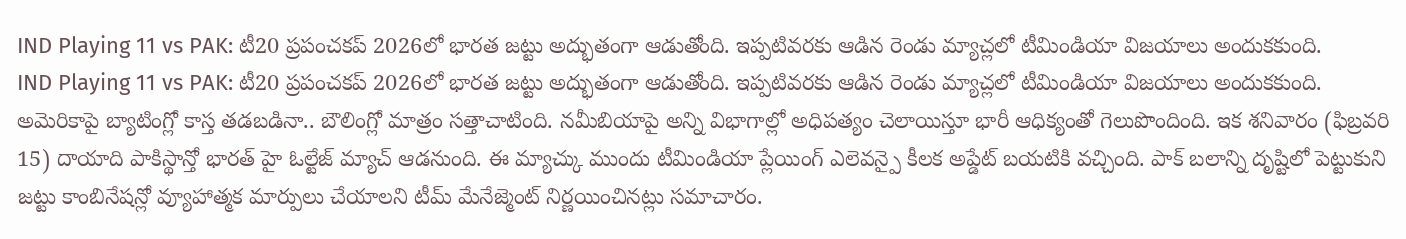IND Playing 11 vs PAK: టీ20 ప్రపంచకప్ 2026లో భారత జట్టు అద్భుతంగా ఆడుతోంది. ఇప్పటివరకు ఆడిన రెండు మ్యాచ్లలో టీమిండియా విజయాలు అందుకకుంది.
IND Playing 11 vs PAK: టీ20 ప్రపంచకప్ 2026లో భారత జట్టు అద్భుతంగా ఆడుతోంది. ఇప్పటివరకు ఆడిన రెండు మ్యాచ్లలో టీమిండియా విజయాలు అందుకకుంది. అమెరికాపై బ్యాటింగ్లో కాస్త తడబడినా.. బౌలింగ్లో మాత్రం సత్తాచాటింది. నమీబియాపై అన్ని విభాగాల్లో అధిపత్యం చెలాయిస్తూ భారీ ఆధిక్యంతో గెలుపొందింది. ఇక శనివారం (ఫిబ్రవరి 15) దాయాది పాకిస్థాన్తో భారత్ హై ఓల్టేజ్ మ్యాచ్ ఆడనుంది. ఈ మ్యాచ్కు ముందు టీమిండియా ప్లేయింగ్ ఎలెవన్పై కీలక అప్డేట్ బయటికి వచ్చింది. పాక్ బలాన్ని దృష్టిలో పెట్టుకుని జట్టు కాంబినేషన్లో వ్యూహాత్మక మార్పులు చేయాలని టీమ్ మేనేజ్మెంట్ నిర్ణయించినట్లు సమాచారం.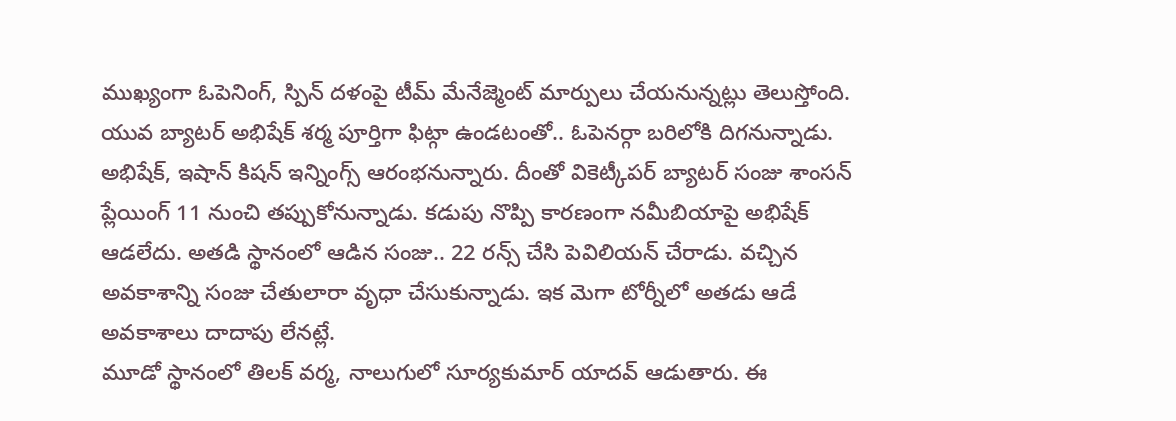ముఖ్యంగా ఓపెనింగ్, స్పిన్ దళంపై టీమ్ మేనేజ్మెంట్ మార్పులు చేయనున్నట్లు తెలుస్తోంది. యువ బ్యాటర్ అభిషేక్ శర్మ పూర్తిగా ఫిట్గా ఉండటంతో.. ఓపెనర్గా బరిలోకి దిగనున్నాడు. అభిషేక్, ఇషాన్ కిషన్ ఇన్నింగ్స్ ఆరంభనున్నారు. దీంతో వికెట్కీపర్ బ్యాటర్ సంజు శాంసన్ ప్లేయింగ్ 11 నుంచి తప్పుకోనున్నాడు. కడుపు నొప్పి కారణంగా నమీబియాపై అభిషేక్ ఆడలేదు. అతడి స్థానంలో ఆడిన సంజు.. 22 రన్స్ చేసి పెవిలియన్ చేరాడు. వచ్చిన అవకాశాన్ని సంజు చేతులారా వృధా చేసుకున్నాడు. ఇక మెగా టోర్నీలో అతడు ఆడే అవకాశాలు దాదాపు లేనట్లే.
మూడో స్థానంలో తిలక్ వర్మ, నాలుగులో సూర్యకుమార్ యాదవ్ ఆడుతారు. ఈ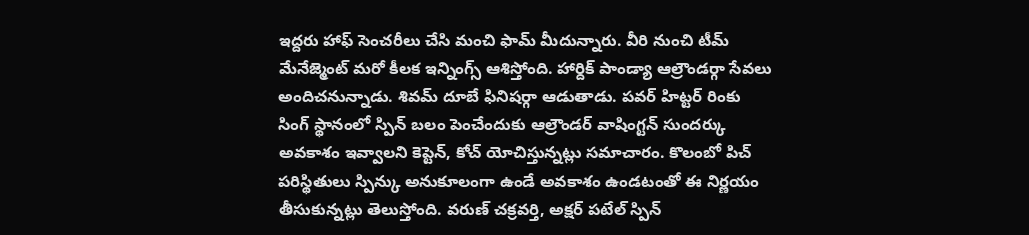ఇద్దరు హాఫ్ సెంచరీలు చేసి మంచి ఫామ్ మీదున్నారు. వీరి నుంచి టీమ్ మేనేజ్మెంట్ మరో కీలక ఇన్నింగ్స్ ఆశిస్తోంది. హార్దిక్ పాండ్యా ఆల్రౌండర్గా సేవలు అందిచనున్నాడు. శివమ్ దూబే ఫినిషర్గా ఆడుతాడు. పవర్ హిట్టర్ రింకు సింగ్ స్థానంలో స్పిన్ బలం పెంచేందుకు ఆల్రౌండర్ వాషింగ్టన్ సుందర్కు అవకాశం ఇవ్వాలని కెప్టెన్, కోచ్ యోచిస్తున్నట్లు సమాచారం. కొలంబో పిచ్ పరిస్థితులు స్పిన్కు అనుకూలంగా ఉండే అవకాశం ఉండటంతో ఈ నిర్ణయం తీసుకున్నట్లు తెలుస్తోంది. వరుణ్ చక్రవర్తి, అక్షర్ పటేల్ స్పిన్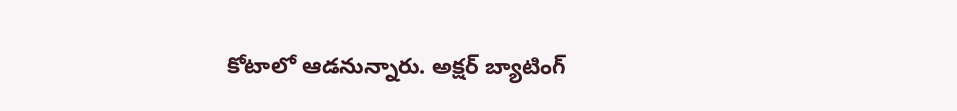కోటాలో ఆడనున్నారు. అక్షర్ బ్యాటింగ్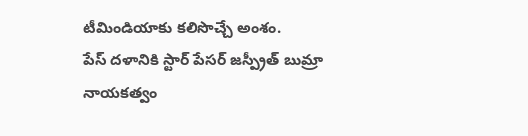టీమిండియాకు కలిసొచ్చే అంశం.
పేస్ దళానికి స్టార్ పేసర్ జస్ప్రీత్ బుమ్రా నాయకత్వం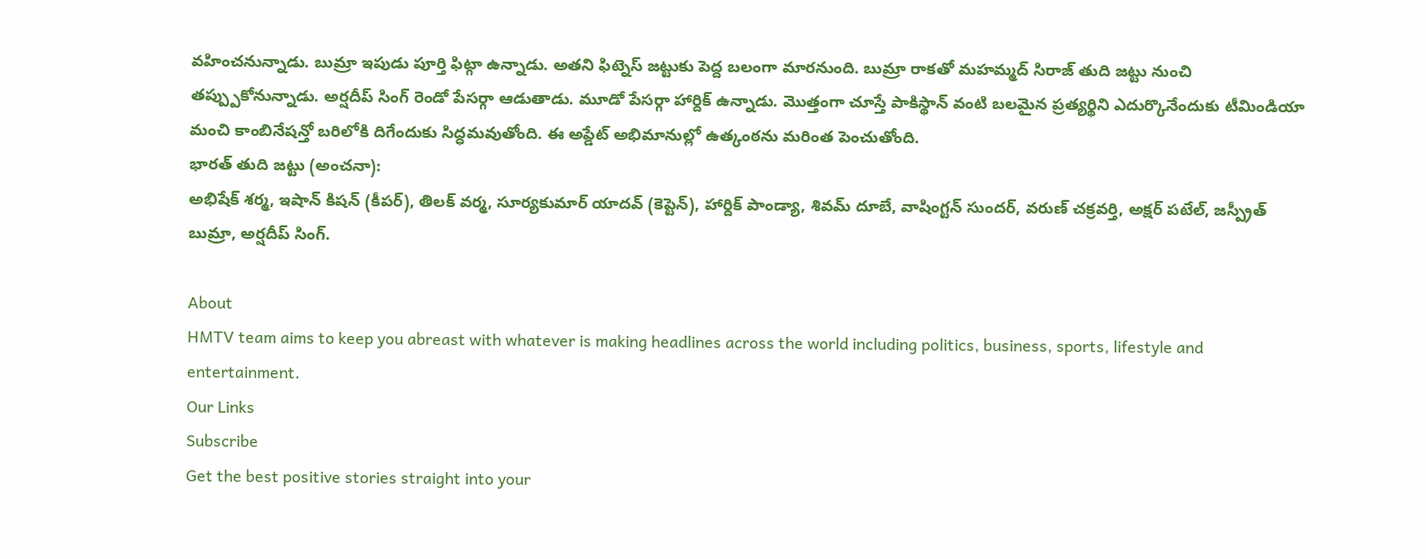వహించనున్నాడు. బుమ్రా ఇపుడు పూర్తి ఫిట్గా ఉన్నాడు. అతని ఫిట్నెస్ జట్టుకు పెద్ద బలంగా మారనుంది. బుమ్రా రాకతో మహమ్మద్ సిరాజ్ తుది జట్టు నుంచి తప్ప్పుకోనున్నాడు. అర్షదీప్ సింగ్ రెండో పేసర్గా ఆడుతాడు. మూడో పేసర్గా హార్దిక్ ఉన్నాడు. మొత్తంగా చూస్తే పాకిస్థాన్ వంటి బలమైన ప్రత్యర్థిని ఎదుర్కొనేందుకు టీమిండియా మంచి కాంబినేషన్తో బరిలోకి దిగేందుకు సిద్ధమవుతోంది. ఈ అప్డేట్ అభిమానుల్లో ఉత్కంఠను మరింత పెంచుతోంది.
భారత్ తుది జట్టు (అంచనా):
అభిషేక్ శర్మ, ఇషాన్ కిషన్ (కీపర్), తిలక్ వర్మ, సూర్యకుమార్ యాదవ్ (కెప్టెన్), హార్దిక్ పాండ్యా, శివమ్ దూబే, వాషింగ్టన్ సుందర్, వరుణ్ చక్రవర్తి, అక్షర్ పటేల్, జస్ప్రీత్ బుమ్రా, అర్షదీప్ సింగ్.

About
HMTV team aims to keep you abreast with whatever is making headlines across the world including politics, business, sports, lifestyle and entertainment.
Our Links
Subscribe
Get the best positive stories straight into your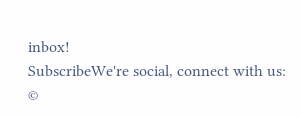inbox!
SubscribeWe're social, connect with us:
©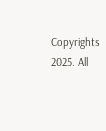Copyrights 2025. All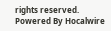rights reserved.
Powered By Hocalwire